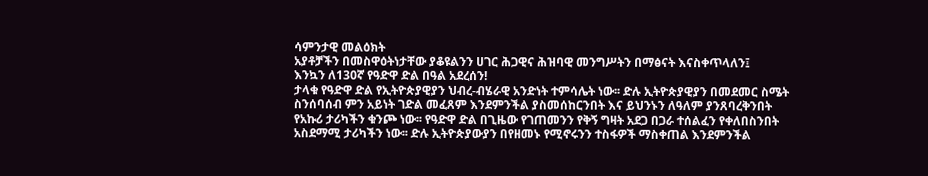ሳምንታዊ መልዕክት
አያቶቻችን በመስዋዕትነታቸው ያቆዩልንን ሀገር ሕጋዊና ሕዝባዊ መንግሥትን በማፅናት እናስቀጥላለን፤
እንኳን ለ130ኛ የዓድዋ ድል በዓል አደረሰን!
ታላቁ የዓድዋ ድል የኢትዮጵያዊያን ህብረ-ብሄራዊ አንድነት ተምሳሌት ነው፡፡ ድሉ ኢትዮጵያዊያን በመደመር ስሜት ስንሰባሰብ ምን አይነት ገድል መፈጸም እንደምንችል ያስመሰከርንበት እና ይህንኑን ለዓለም ያንጸባረቅንበት የአኩሪ ታሪካችን ቁንጮ ነው፡፡ የዓድዋ ድል በጊዜው የገጠመንን የቅኝ ግዛት አደጋ በጋራ ተሰልፈን የቀለበስንበት አስደማሚ ታሪካችን ነው፡፡ ድሉ ኢትዮጵያውያን በየዘመኑ የሚኖሩንን ተስፋዎች ማስቀጠል እንደምንችል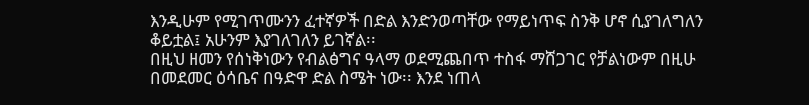እንዲሁም የሚገጥሙንን ፈተኛዎች በድል እንድንወጣቸው የማይነጥፍ ስንቅ ሆኖ ሲያገለግለን ቆይቷል፤ አሁንም እያገለገለን ይገኛል፡፡
በዚህ ዘመን የሰነቅነውን የብልፅግና ዓላማ ወደሚጨበጥ ተስፋ ማሸጋገር የቻልነውም በዚሁ በመደመር ዕሳቤና በዓድዋ ድል ስሜት ነው፡፡ እንደ ነጠላ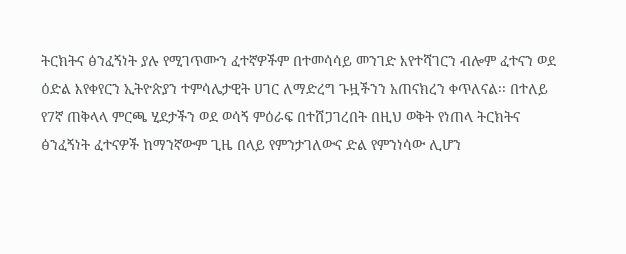ትርክትና ፅንፈኝነት ያሉ የሚገጥሙን ፈተኛዎችም በተመሳሳይ መንገድ እየተሻገርን ብሎም ፈተናን ወደ ዕድል እየቀየርን ኢትዮጵያን ተምሳሌታዊት ሀገር ለማድረግ ጉዟችንን አጠናክረን ቀጥለናል፡፡ በተለይ የ7ኛ ጠቅላላ ምርጫ ሂደታችን ወደ ወሳኝ ምዕራፍ በተሸጋገረበት በዚህ ወቅት የነጠላ ትርክትና ፅንፈኝነት ፈተናዎች ከማንኛውም ጊዜ በላይ የምንታገለውና ድል የምንነሳው ሊሆን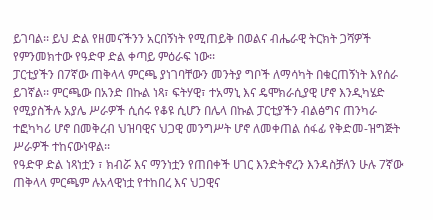ይገባል፡፡ ይህ ድል የዘመናችንን አርበኝነት የሚጠይቅ በወልና ብሔራዊ ትርክት ጋሻዎች የምንመክተው የዓድዋ ድል ቀጣይ ምዕራፍ ነው፡፡
ፓርቲያችን በ7ኛው ጠቅላላ ምርጫ ያነገባቸውን መንትያ ግቦች ለማሳካት በቁርጠኝነት እየሰራ ይገኛል፡፡ ምርጫው በአንድ በኩል ነጻ፣ ፍትሃዊ፣ ተአማኒ እና ዴሞክራሲያዊ ሆኖ እንዲካሄድ የሚያስችሉ አያሌ ሥራዎች ሲሰሩ የቆዩ ሲሆን በሌላ በኩል ፓርቲያችን ብልፅግና ጠንካራ ተፎካካሪ ሆኖ በመቅረብ ህዝባዊና ህጋዊ መንግሥት ሆኖ ለመቀጠል ሰፋፊ የቅድመ-ዝግጅት ሥራዎች ተከናውነዋል፡፡
የዓድዋ ድል ነጻነቷን ፣ ክብሯ እና ማንነቷን የጠበቀች ሀገር እንድትኖረን እንዳስቻለን ሁሉ 7ኛው ጠቅላላ ምርጫም ሉአላዊነቷ የተከበረ እና ህጋዊና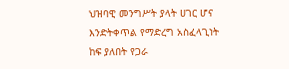ህዝባዊ መንግሥት ያላት ሀገር ሆና እንድትቀጥል የማድረግ አስፈላጊነት ከፍ ያለበት የጋራ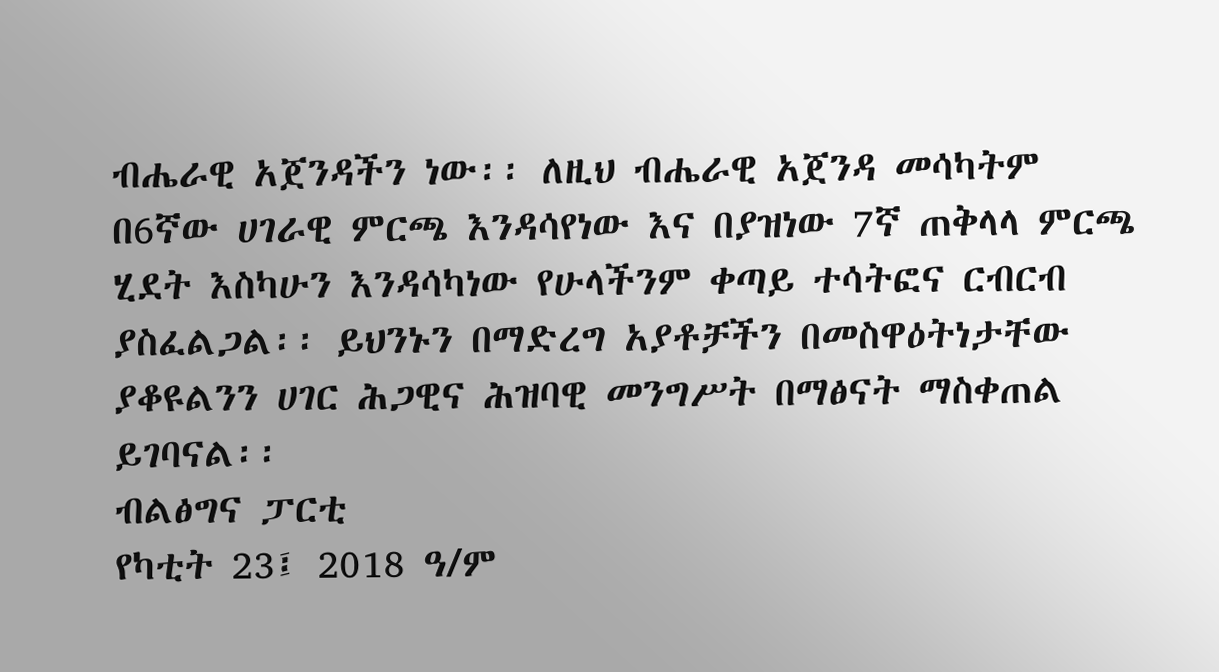ብሔራዊ አጀንዳችን ነው፡፡ ለዚህ ብሔራዊ አጀንዳ መሳካትም በ6ኛው ሀገራዊ ምርጫ እንዳሳየነው እና በያዝነው 7ኛ ጠቅላላ ምርጫ ሂደት እስካሁን እንዳሳካነው የሁላችንም ቀጣይ ተሳትፎና ርብርብ ያስፈልጋል፡፡ ይህንኑን በማድረግ አያቶቻችን በመስዋዕትነታቸው ያቆዩልንን ሀገር ሕጋዊና ሕዝባዊ መንግሥት በማፅናት ማስቀጠል ይገባናል፡፡
ብልፅግና ፓርቲ
የካቲት 23፤ 2018 ዓ/ም